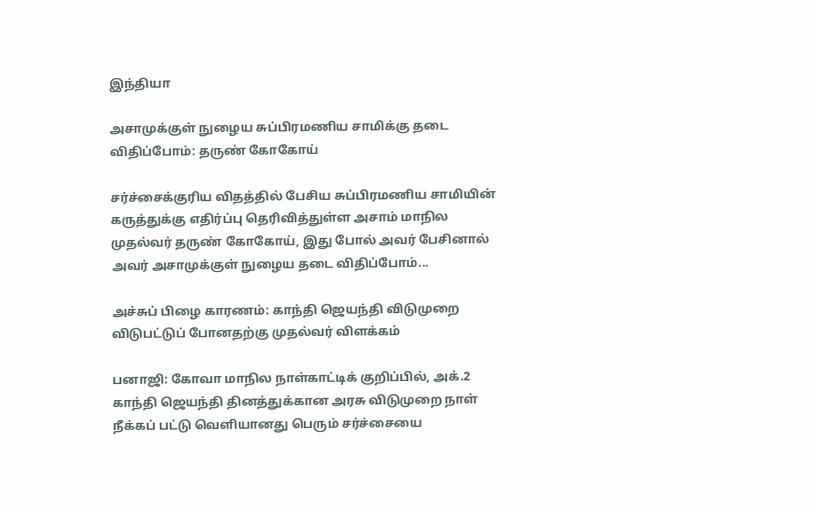இந்தியா

அசாமுக்குள் நுழைய சுப்பிரமணிய சாமிக்கு தடை விதிப்போம்: தருண் கோகோய்

சர்ச்சைக்குரிய விதத்தில் பேசிய சுப்பிரமணிய சாமியின் கருத்துக்கு எதிர்ப்பு தெரிவித்துள்ள அசாம் மாநில முதல்வர் தருண் கோகோய், இது போல் அவர் பேசினால் அவர் அசாமுக்குள் நுழைய தடை விதிப்போம்...

அச்சுப் பிழை காரணம்: காந்தி ஜெயந்தி விடுமுறை விடுபட்டுப் போனதற்கு முதல்வர் விளக்கம்

பனாஜி: கோவா மாநில நாள்காட்டிக் குறிப்பில், அக்.2 காந்தி ஜெயந்தி தினத்துக்கான அரசு விடுமுறை நாள் நீக்கப் பட்டு வெளியானது பெரும் சர்ச்சையை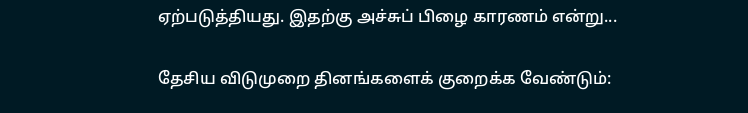ஏற்படுத்தியது. இதற்கு அச்சுப் பிழை காரணம் என்று...

தேசிய விடுமுறை தினங்களைக் குறைக்க வேண்டும்: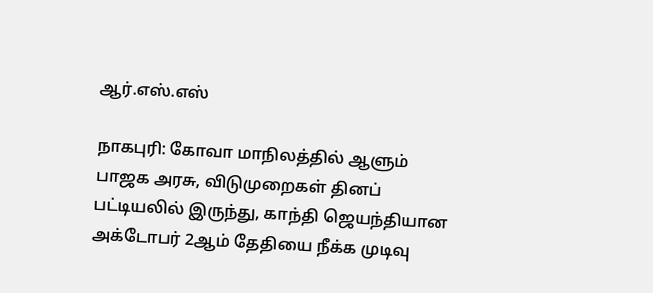ஆர்.எஸ்.எஸ்

நாகபுரி: கோவா மாநிலத்தில் ஆளும் பாஜக அரசு, விடுமுறைகள் தினப் பட்டியலில் இருந்து, காந்தி ஜெயந்தியான அக்டோபர் 2ஆம் தேதியை நீக்க முடிவு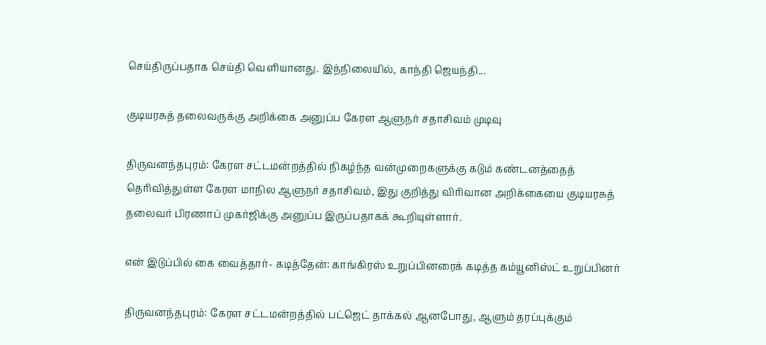செய்திருப்பதாக செய்தி வெளியானது. இந்நிலையில், காந்தி ஜெயந்தி...

குடியரசுத் தலைவருக்கு அறிக்கை அனுப்ப கேரள ஆளுநர் சதாசிவம் முடிவு

திருவனந்தபுரம்: கேரள சட்டமன்றத்தில் நிகழ்ந்த வன்முறைகளுக்கு கடும் கண்டனத்தைத் தெரிவித்துள்ள கேரள மாநில ஆளுநர் சதாசிவம், இது குறித்து விரிவான அறிக்கையை குடியரசுத் தலைவர் பிரணாப் முகர்ஜிக்கு அனுப்ப இருப்பதாகக் கூறியுள்ளார்.

என் இடுப்பில் கை வைத்தார்- கடித்தேன்: காங்கிரஸ் உறுப்பினரைக் கடித்த கம்யூனிஸ்ட் உறுப்பினர்

திருவனந்தபுரம்: கேரள சட்டமன்றத்தில் பட்ஜெட் தாக்கல் ஆனபோது, ஆளும் தரப்புக்கும்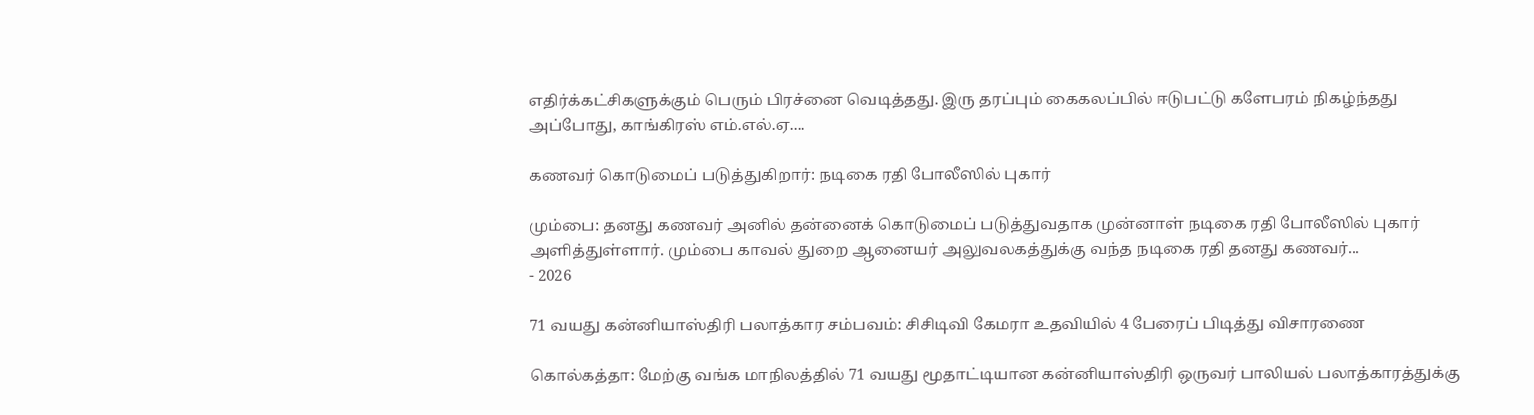எதிர்க்கட்சிகளுக்கும் பெரும் பிரச்னை வெடித்தது. இரு தரப்பும் கைகலப்பில் ஈடுபட்டு களேபரம் நிகழ்ந்தது அப்போது, காங்கிரஸ் எம்.எல்.ஏ....

கணவர் கொடுமைப் படுத்துகிறார்: நடிகை ரதி போலீஸில் புகார்

மும்பை: தனது கணவர் அனில் தன்னைக் கொடுமைப் படுத்துவதாக முன்னாள் நடிகை ரதி போலீஸில் புகார் அளித்துள்ளார். மும்பை காவல் துறை ஆனையர் அலுவலகத்துக்கு வந்த நடிகை ரதி தனது கணவர்...
- 2026

71 வயது கன்னியாஸ்திரி பலாத்கார சம்பவம்: சிசிடிவி கேமரா உதவியில் 4 பேரைப் பிடித்து விசாரணை

கொல்கத்தா: மேற்கு வங்க மாநிலத்தில் 71 வயது மூதாட்டியான கன்னியாஸ்திரி ஒருவர் பாலியல் பலாத்காரத்துக்கு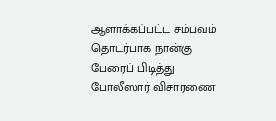ஆளாக்கப்பட்ட சம்பவம் தொடர்பாக நான்கு பேரைப் பிடித்து போலீஸார் விசாரணை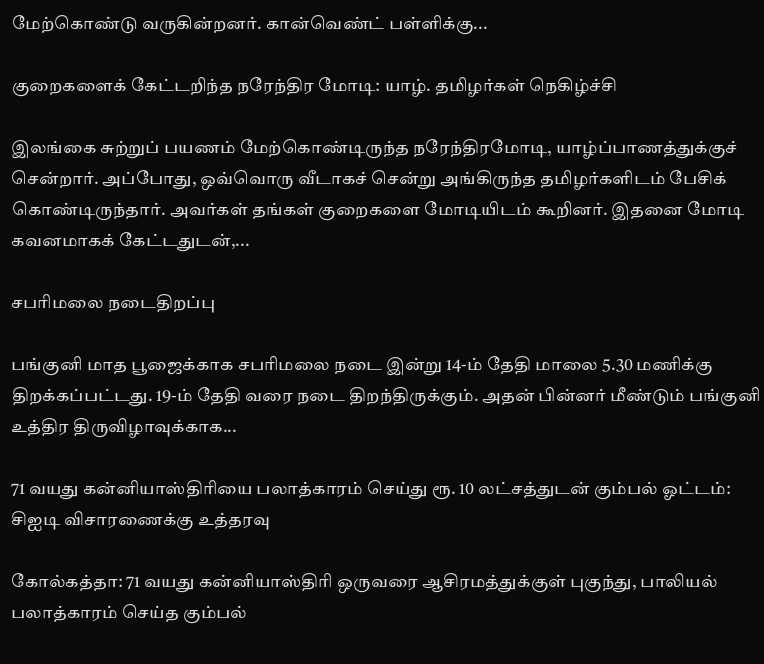மேற்கொண்டு வருகின்றனர். கான்வெண்ட் பள்ளிக்கு...

குறைகளைக் கேட்டறிந்த நரேந்திர மோடி: யாழ். தமிழர்கள் நெகிழ்ச்சி

இலங்கை சுற்றுப் பயணம் மேற்கொண்டிருந்த நரேந்திரமோடி, யாழ்ப்பாணத்துக்குச் சென்றார். அப்போது, ஒவ்வொரு வீடாகச் சென்று அங்கிருந்த தமிழர்களிடம் பேசிக் கொண்டிருந்தார். அவர்கள் தங்கள் குறைகளை மோடியிடம் கூறினர். இதனை மோடி கவனமாகக் கேட்டதுடன்,...

சபரிமலை நடைதிறப்பு

பங்குனி மாத பூஜைக்காக சபரிமலை நடை இன்று 14-ம் தேதி மாலை 5.30 மணிக்கு திறக்கப்பட்டது. 19-ம் தேதி வரை நடை திறந்திருக்கும். அதன் பின்னர் மீண்டும் பங்குனி உத்திர திருவிழாவுக்காக...

71 வயது கன்னியாஸ்திரியை பலாத்காரம் செய்து ரூ. 10 லட்சத்துடன் கும்பல் ஓட்டம்: சிஐடி விசாரணைக்கு உத்தரவு

கோல்கத்தா: 71 வயது கன்னியாஸ்திரி ஒருவரை ஆசிரமத்துக்குள் புகுந்து, பாலியல் பலாத்காரம் செய்த கும்பல்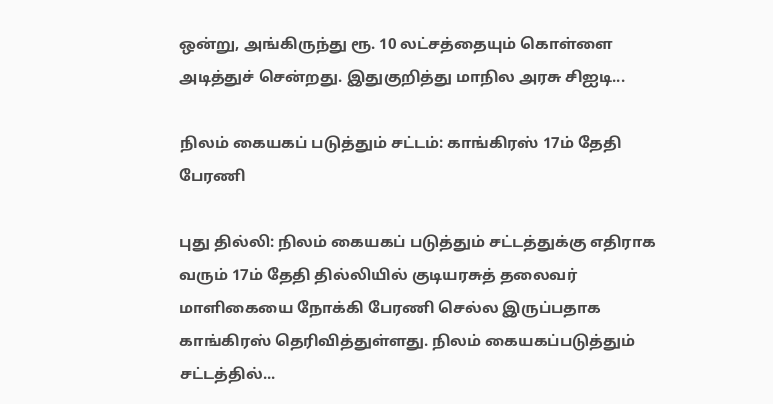ஒன்று, அங்கிருந்து ரூ. 10 லட்சத்தையும் கொள்ளை அடித்துச் சென்றது. இதுகுறித்து மாநில அரசு சிஐடி...

நிலம் கையகப் படுத்தும் சட்டம்: காங்கிரஸ் 17ம் தேதி பேரணி

புது தில்லி: நிலம் கையகப் படுத்தும் சட்டத்துக்கு எதிராக வரும் 17ம் தேதி தில்லியில் குடியரசுத் தலைவர் மாளிகையை நோக்கி பேரணி செல்ல இருப்பதாக காங்கிரஸ் தெரிவித்துள்ளது. நிலம் கையகப்படுத்தும் சட்டத்தில்...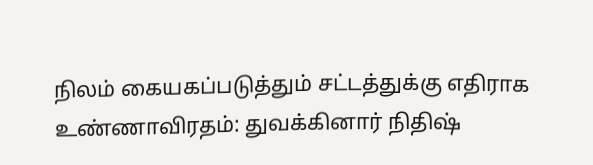நிலம் கையகப்படுத்தும் சட்டத்துக்கு எதிராக உண்ணாவிரதம்: துவக்கினார் நிதிஷ்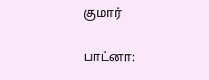குமார்

பாட்னா: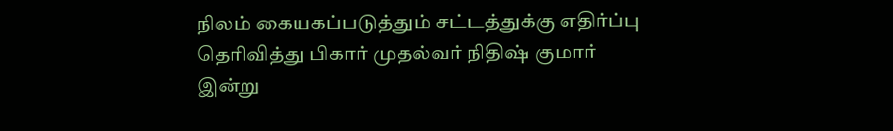நிலம் கையகப்படுத்தும் சட்டத்துக்கு எதிர்ப்பு தெரிவித்து பிகார் முதல்வர் நிதிஷ் குமார் இன்று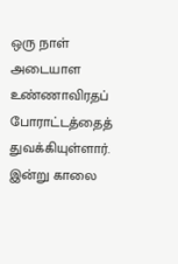ஒரு நாள் அடையாள உண்ணாவிரதப் போராட்டத்தைத் துவக்கியுள்ளார். இன்று காலை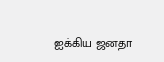ஐக்கிய ஜனதா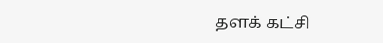தளக் கட்சி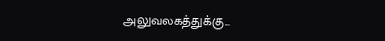அலுவலகத்துக்கு...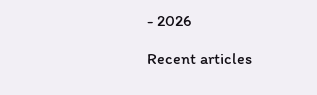- 2026

Recent articles